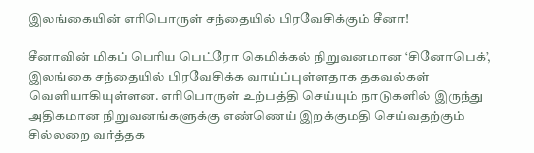இலங்கையின் எரிபொருள் சந்தையில் பிரவேசிக்கும் சீனா!

சீனாவின் மிகப் பெரிய பெட்ரோ கெமிக்கல் நிறுவனமான ‘சினோபெக்’, இலங்கை சந்தையில் பிரவேசிக்க வாய்ப்புள்ளதாக தகவல்கள் வெளியாகியுள்ளன. எரிபொருள் உற்பத்தி செய்யும் நாடுகளில் இருந்து அதிகமான நிறுவனங்களுக்கு எண்ணெய் இறக்குமதி செய்வதற்கும் சில்லறை வர்த்தக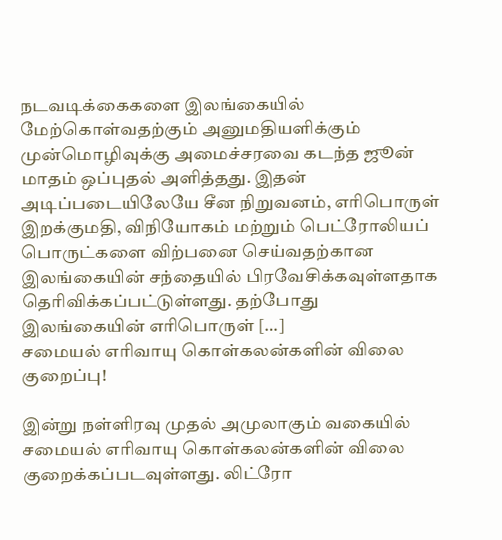நடவடிக்கைகளை இலங்கையில் மேற்கொள்வதற்கும் அனுமதியளிக்கும் முன்மொழிவுக்கு அமைச்சரவை கடந்த ஜூன் மாதம் ஒப்புதல் அளித்தது. இதன் அடிப்படையிலேயே சீன நிறுவனம், எரிபொருள் இறக்குமதி, விநியோகம் மற்றும் பெட்ரோலியப் பொருட்களை விற்பனை செய்வதற்கான இலங்கையின் சந்தையில் பிரவேசிக்கவுள்ளதாக தெரிவிக்கப்பட்டுள்ளது. தற்போது இலங்கையின் எரிபொருள் […]
சமையல் எரிவாயு கொள்கலன்களின் விலை குறைப்பு!

இன்று நள்ளிரவு முதல் அமுலாகும் வகையில் சமையல் எரிவாயு கொள்கலன்களின் விலை குறைக்கப்படவுள்ளது. லிட்ரோ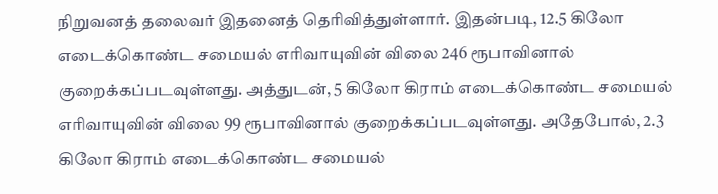நிறுவனத் தலைவர் இதனைத் தெரிவித்துள்ளார். இதன்படி, 12.5 கிலோ எடைக்கொண்ட சமையல் எரிவாயுவின் விலை 246 ரூபாவினால் குறைக்கப்படவுள்ளது. அத்துடன், 5 கிலோ கிராம் எடைக்கொண்ட சமையல் எரிவாயுவின் விலை 99 ரூபாவினால் குறைக்கப்படவுள்ளது. அதேபோல், 2.3 கிலோ கிராம் எடைக்கொண்ட சமையல்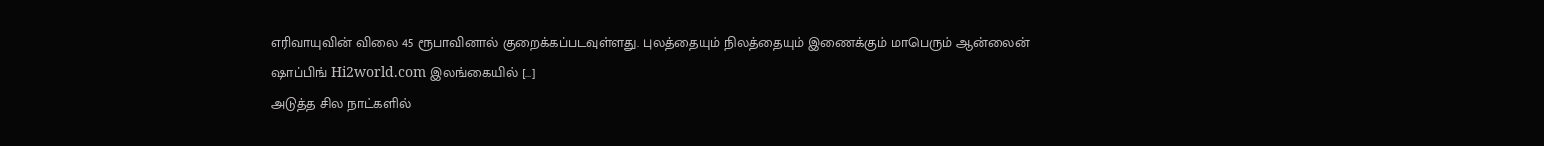எரிவாயுவின் விலை 45 ரூபாவினால் குறைக்கப்படவுள்ளது. புலத்தையும் நிலத்தையும் இணைக்கும் மாபெரும் ஆன்லைன் ஷாப்பிங் Hi2world.com இலங்கையில் […]
அடுத்த சில நாட்களில்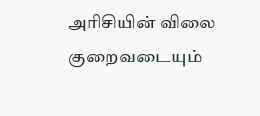அரிசியின் விலை குறைவடையும்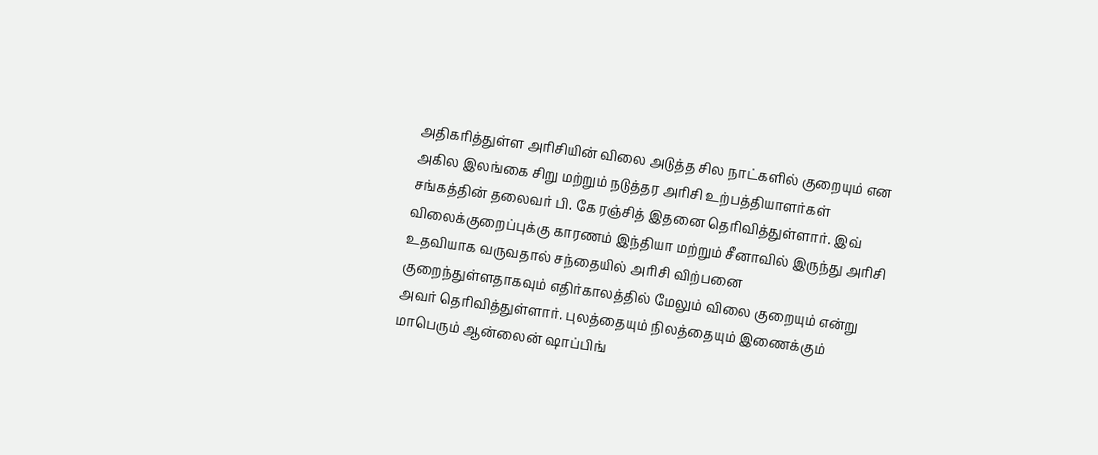அதிகரித்துள்ள அரிசியின் விலை அடுத்த சில நாட்களில் குறையும் என அகில இலங்கை சிறு மற்றும் நடுத்தர அரிசி உற்பத்தியாளர்கள் சங்கத்தின் தலைவர் பி. கே ரஞ்சித் இதனை தெரிவித்துள்ளார். இவ் விலைக்குறைப்புக்கு காரணம் இந்தியா மற்றும் சீனாவில் இருந்து அரிசி உதவியாக வருவதால் சந்தையில் அரிசி விற்பனை குறைந்துள்ளதாகவும் எதிர்காலத்தில் மேலும் விலை குறையும் என்று அவர் தெரிவித்துள்ளார். புலத்தையும் நிலத்தையும் இணைக்கும் மாபெரும் ஆன்லைன் ஷாப்பிங்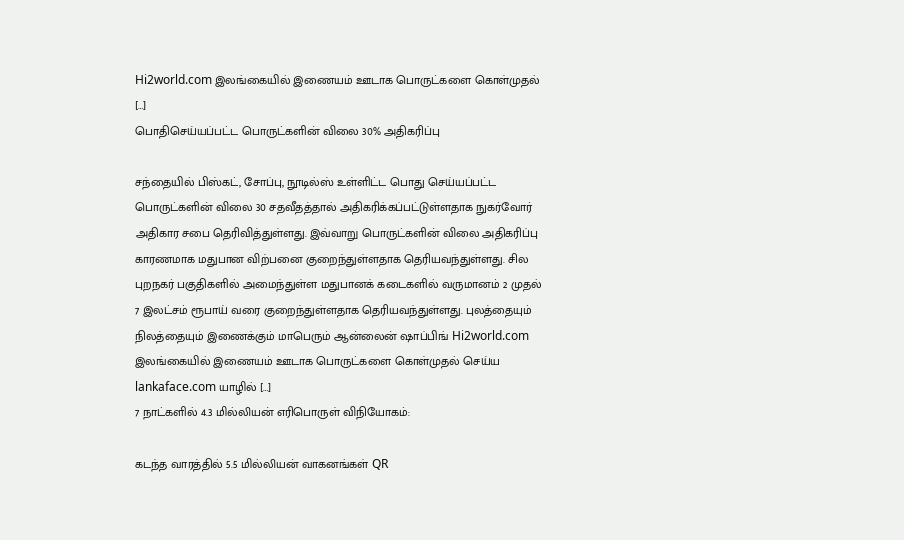Hi2world.com இலங்கையில் இணையம் ஊடாக பொருட்களை கொள்முதல் […]
பொதிசெய்யப்பட்ட பொருட்களின் விலை 30% அதிகரிப்பு

சந்தையில் பிஸ்கட், சோப்பு, நூடில்ஸ் உள்ளிட்ட பொது செய்யப்பட்ட பொருட்களின் விலை 30 சதவீதத்தால் அதிகரிக்கப்பட்டுள்ளதாக நுகர்வோர் அதிகார சபை தெரிவித்துள்ளது. இவ்வாறு பொருட்களின் விலை அதிகரிப்பு காரணமாக மதுபான விற்பனை குறைந்துள்ளதாக தெரியவந்துள்ளது. சில புறநகர் பகுதிகளில் அமைந்துள்ள மதுபானக் கடைகளில் வருமானம் 2 முதல் 7 இலட்சம் ரூபாய் வரை குறைந்துள்ளதாக தெரியவந்துள்ளது. புலத்தையும் நிலத்தையும் இணைக்கும் மாபெரும் ஆன்லைன் ஷாப்பிங் Hi2world.com இலங்கையில் இணையம் ஊடாக பொருட்களை கொள்முதல் செய்ய lankaface.com யாழில் […]
7 நாட்களில் 4.3 மில்லியன் எரிபொருள் விநியோகம்:

கடந்த வாரத்தில் 5.5 மில்லியன் வாகனங்கள் QR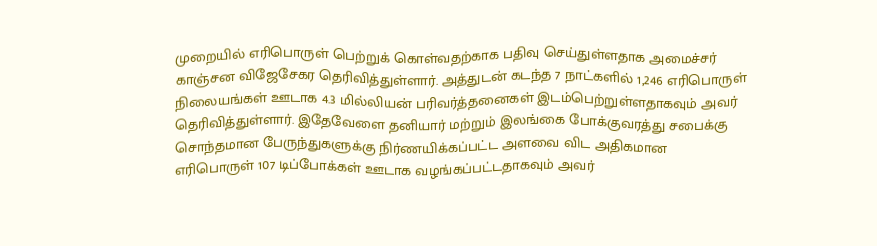முறையில் எரிபொருள் பெற்றுக் கொள்வதற்காக பதிவு செய்துள்ளதாக அமைச்சர் காஞ்சன விஜேசேகர தெரிவித்துள்ளார். அத்துடன் கடந்த 7 நாட்களில் 1,246 எரிபொருள் நிலையங்கள் ஊடாக 4.3 மில்லியன் பரிவர்த்தனைகள் இடம்பெற்றுள்ளதாகவும் அவர் தெரிவித்துள்ளார். இதேவேளை தனியார் மற்றும் இலங்கை போக்குவரத்து சபைக்கு சொந்தமான பேருந்துகளுக்கு நிர்ணயிக்கப்பட்ட அளவை விட அதிகமான எரிபொருள் 107 டிப்போக்கள் ஊடாக வழங்கப்பட்டதாகவும் அவர்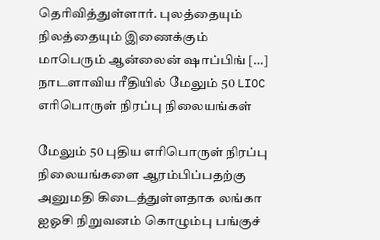தெரிவித்துள்ளார். புலத்தையும் நிலத்தையும் இணைக்கும் மாபெரும் ஆன்லைன் ஷாப்பிங் […]
நாடளாவிய ரீதியில் மேலும் 50 LIOC எரிபொருள் நிரப்பு நிலையங்கள்

மேலும் 50 புதிய எரிபொருள் நிரப்பு நிலையங்களை ஆரம்பிப்பதற்கு அனுமதி கிடைத்துள்ளதாக லங்கா ஐஓசி நிறுவனம் கொழும்பு பங்குச்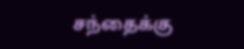சந்தைக்கு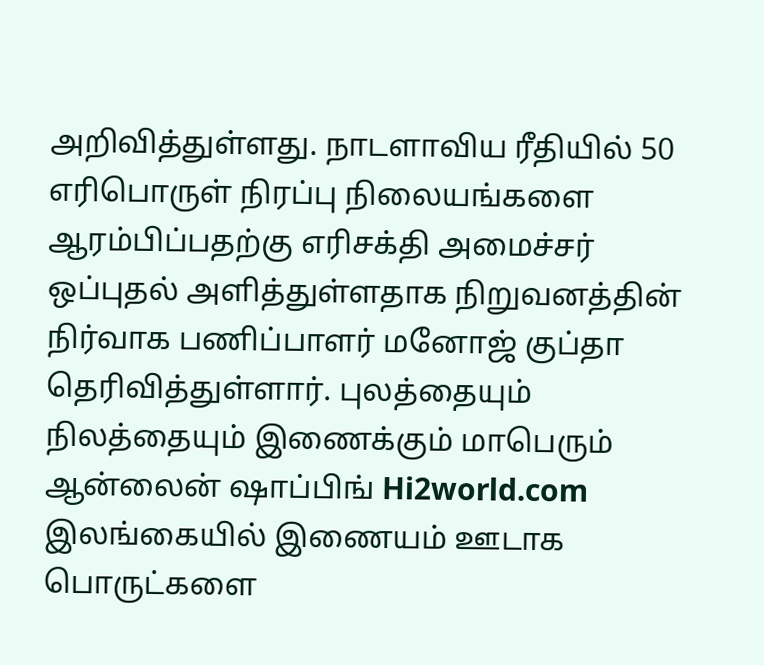அறிவித்துள்ளது. நாடளாவிய ரீதியில் 50 எரிபொருள் நிரப்பு நிலையங்களை ஆரம்பிப்பதற்கு எரிசக்தி அமைச்சர் ஒப்புதல் அளித்துள்ளதாக நிறுவனத்தின் நிர்வாக பணிப்பாளர் மனோஜ் குப்தா தெரிவித்துள்ளார். புலத்தையும் நிலத்தையும் இணைக்கும் மாபெரும் ஆன்லைன் ஷாப்பிங் Hi2world.com இலங்கையில் இணையம் ஊடாக பொருட்களை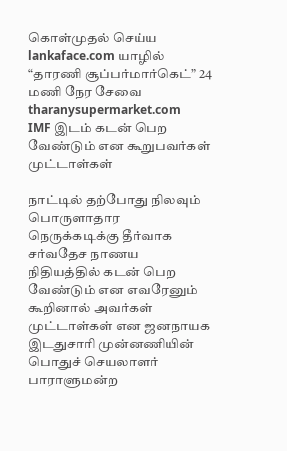கொள்முதல் செய்ய lankaface.com யாழில் “தாரணி சூப்பர்மார்கெட்” 24 மணி நேர சேவை tharanysupermarket.com
IMF இடம் கடன் பெற வேண்டும் என கூறுபவர்கள் முட்டாள்கள்

நாட்டில் தற்போது நிலவும் பொருளாதார நெருக்கடிக்கு தீர்வாக சர்வதேச நாணய நிதியத்தில் கடன் பெற வேண்டும் என எவரேனும் கூறினால் அவர்கள் முட்டாள்கள் என ஜனநாயக இடதுசாரி முன்னணியின் பொதுச் செயலாளர் பாராளுமன்ற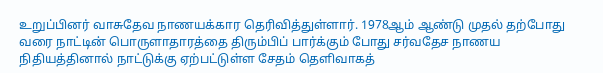உறுப்பினர் வாசுதேவ நாணயக்கார தெரிவித்துள்ளார். 1978ஆம் ஆண்டு முதல் தற்போது வரை நாட்டின் பொருளாதாரத்தை திரும்பிப் பார்க்கும் போது சர்வதேச நாணய நிதியத்தினால் நாட்டுக்கு ஏற்பட்டுள்ள சேதம் தெளிவாகத்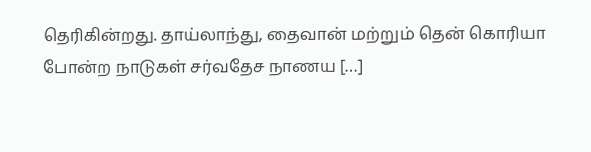தெரிகின்றது. தாய்லாந்து, தைவான் மற்றும் தென் கொரியா போன்ற நாடுகள் சர்வதேச நாணய […]